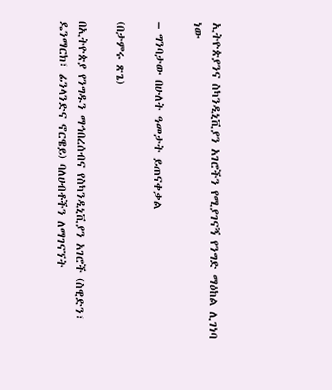ኢትዮጵያንና ስካንዲኒቪያን አገሮችን የሚያገናኝ የንግድ ማዕከል ሊገነባ ነው

– ግንባታው በሁለት ዓመታት ይጠናቀቃል

(በታምሩ ጽጌ)

በኢትዮጵያ የንግዱን ማኅበረሰብና የስካንዲኒቪያን አገሮች (ስዊድን፣ ዴንማርክ፣ ፊንላንድና ኖርዌይ) ባለሀብቶችን ለማገናኘት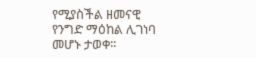የሚያስችል ዘመናዊ የንግድ ማዕከል ሊገነባ መሆኑ ታወቀ፡፡